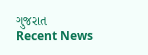ગુજરાત
Recent News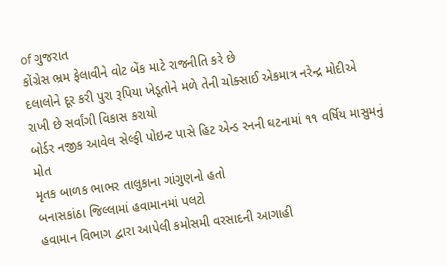of ગુજરાત
કોંગ્રેસ ભ્રમ ફેલાવીને વોટ બેંક માટે રાજનીતિ કરે છે
દલાલોને દૂર કરી પુરા રૂપિયા ખેડૂતોને મળે તેની ચોક્સાઈ એકમાત્ર નરેન્દ્ર મોદીએ રાખી છે સર્વાંગી વિકાસ કરાયો
બોર્ડર નજીક આવેલ સેલ્ફી પોઇન્ટ પાસે હિટ એન્ડ રનની ઘટનામાં ૧૧ વર્ષિય માસુમનું મોત
મૃતક બાળક ભાભર તાલુકાના ગાંગુણનો હતો
બનાસકાંઠા જિલ્લામાં હવામાનમાં પલટો
હવામાન વિભાગ દ્વારા આપેલી કમોસમી વરસાદની આગાહી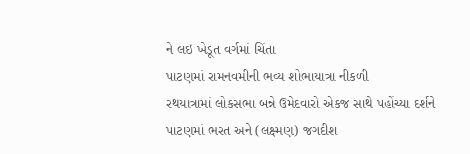ને લઇ ખેડૂત વર્ગમાં ચિંતા
પાટણમાં રામનવમીની ભવ્ય શોભાયાત્રા નીકળી
રથયાત્રામાં લોકસભા બન્ને ઉમેદવારો એકજ સાથે પહોંચ્યા દર્શને પાટણમાં ભરત અને (લક્ષ્મણ) જગદીશ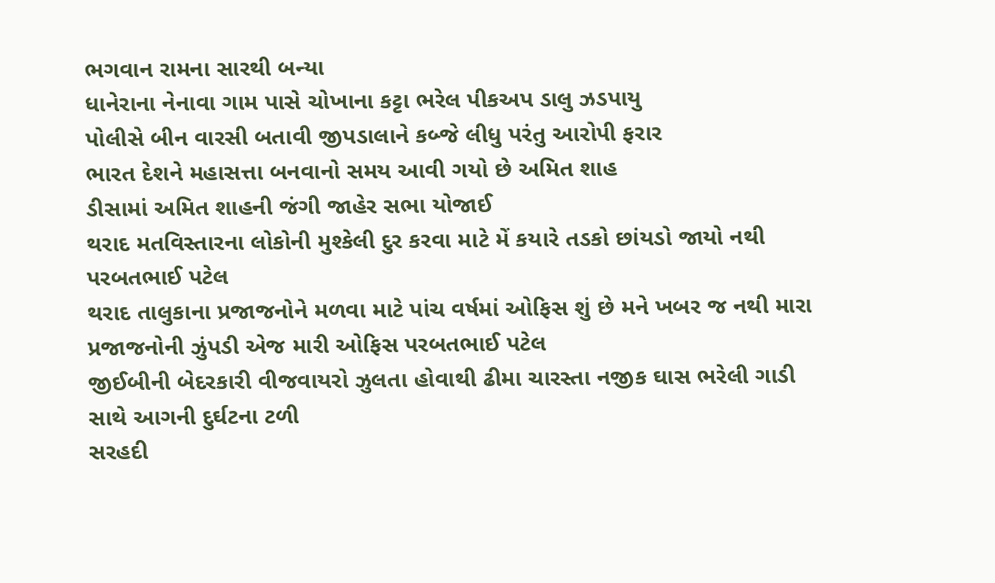ભગવાન રામના સારથી બન્યા
ધાનેરાના નેનાવા ગામ પાસે ચોખાના કટ્ટા ભરેલ પીકઅપ ડાલુ ઝડપાયુ
પોલીસે બીન વારસી બતાવી જીપડાલાને કબ્જે લીધુ પરંતુ આરોપી ફરાર
ભારત દેશને મહાસત્તા બનવાનો સમય આવી ગયો છે અમિત શાહ
ડીસામાં અમિત શાહની જંગી જાહેર સભા યોજાઈ
થરાદ મતવિસ્તારના લોકોની મુશ્કેલી દુર કરવા માટે મેં કયારે તડકો છાંયડો જાયો નથી પરબતભાઈ પટેલ
થરાદ તાલુકાના પ્રજાજનોને મળવા માટે પાંચ વર્ષમાં ઓફિસ શું છે મને ખબર જ નથી મારા પ્રજાજનોની ઝુંપડી એજ મારી ઓફિસ પરબતભાઈ પટેલ
જીઈબીની બેદરકારી વીજવાયરો ઝુલતા હોવાથી ઢીમા ચારસ્તા નજીક ઘાસ ભરેલી ગાડી સાથે આગની દુર્ઘટના ટળી
સરહદી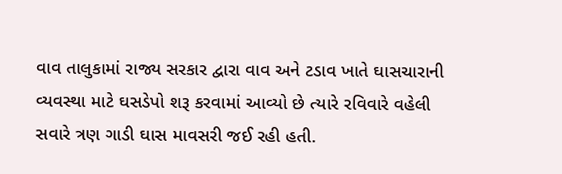વાવ તાલુકામાં રાજ્ય સરકાર દ્વારા વાવ અને ટડાવ ખાતે ઘાસચારાની વ્યવસ્થા માટે ઘસડેપો શરૂ કરવામાં આવ્યો છે ત્યારે રવિવારે વહેલી સવારે ત્રણ ગાડી ઘાસ માવસરી જઈ રહી હતી.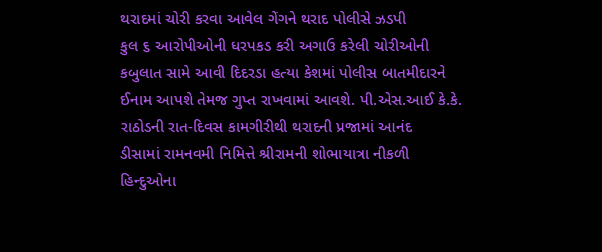થરાદમાં ચોરી કરવા આવેલ ગેંગને થરાદ પોલીસે ઝડપી
કુલ ૬ આરોપીઓની ધરપકડ કરી અગાઉ કરેલી ચોરીઓની કબુલાત સામે આવી દિદરડા હત્યા કેશમાં પોલીસ બાતમીદારને ઈનામ આપશે તેમજ ગુપ્ત રાખવામાં આવશે. પી.એસ.આઈ કે.કે. રાઠોડની રાત-દિવસ કામગીરીથી થરાદની પ્રજામાં આનંદ
ડીસામાં રામનવમી નિમિત્તે શ્રીરામની શોભાયાત્રા નીકળી
હિન્દુઓના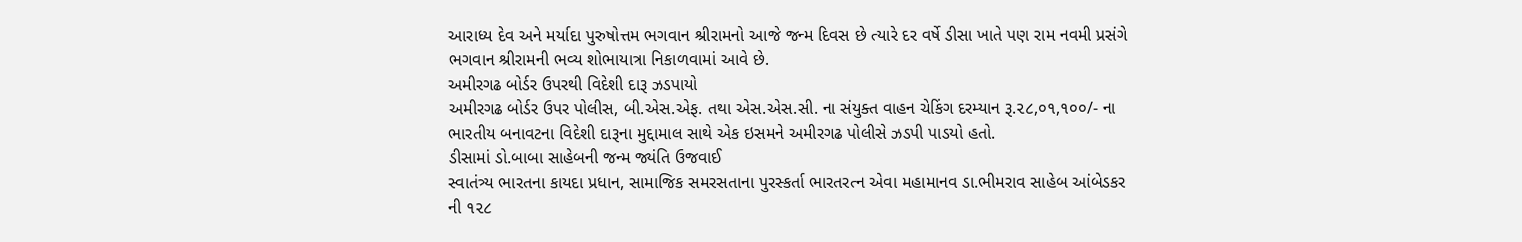આરાધ્ય દેવ અને મર્યાદા પુરુષોત્તમ ભગવાન શ્રીરામનો આજે જન્મ દિવસ છે ત્યારે દર વર્ષે ડીસા ખાતે પણ રામ નવમી પ્રસંગે ભગવાન શ્રીરામની ભવ્ય શોભાયાત્રા નિકાળવામાં આવે છે.
અમીરગઢ બોર્ડર ઉપરથી વિદેશી દારૂ ઝડપાયો
અમીરગઢ બોર્ડર ઉપર પોલીસ, બી.એસ.એફ. તથા એસ.એસ.સી. ના સંયુક્ત વાહન ચેકિંગ દરમ્યાન રૂ.૨૮,૦૧,૧૦૦/- ના ભારતીય બનાવટના વિદેશી દારૂના મુદ્દામાલ સાથે એક ઇસમને અમીરગઢ પોલીસે ઝડપી પાડયો હતો.
ડીસામાં ડો.બાબા સાહેબની જન્મ જ્યંતિ ઉજવાઈ
સ્વાતંત્ર્ય ભારતના કાયદા પ્રધાન, સામાજિક સમરસતાના પુરસ્કર્તા ભારતરત્ન એવા મહામાનવ ડા.ભીમરાવ સાહેબ આંબેડકર ની ૧૨૮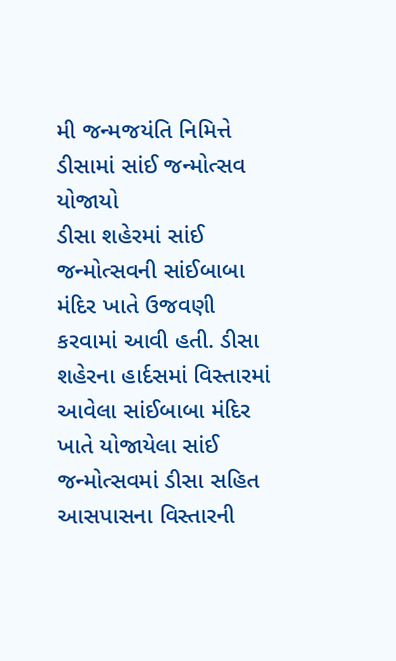મી જન્મજયંતિ નિમિત્તે
ડીસામાં સાંઈ જન્મોત્સવ યોજાયો
ડીસા શહેરમાં સાંઈ જન્મોત્સવની સાંઈબાબા મંદિર ખાતે ઉજવણી કરવામાં આવી હતી. ડીસા શહેરના હાર્દસમાં વિસ્તારમાં આવેલા સાંઈબાબા મંદિર ખાતે યોજાયેલા સાંઈ જન્મોત્સવમાં ડીસા સહિત આસપાસના વિસ્તારની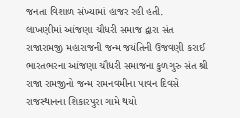જનતા વિશાળ સંખ્યામાં હાજર રહી હતી.
લાખણીમાં આંજણા ચૌધરી સમાજ દ્વારા સંત રાજારામજી મહારાજની જન્મ જયંતિની ઉજવણી કરાઈ
ભારતભરના આંજણા ચૌધરી સમાજના કુળગુરુ સંત શ્રી રાજા રામજીનો જન્મ રામનવમીના પાવન દિવસે રાજસ્થાનના શિકારપુરા ગામે થયો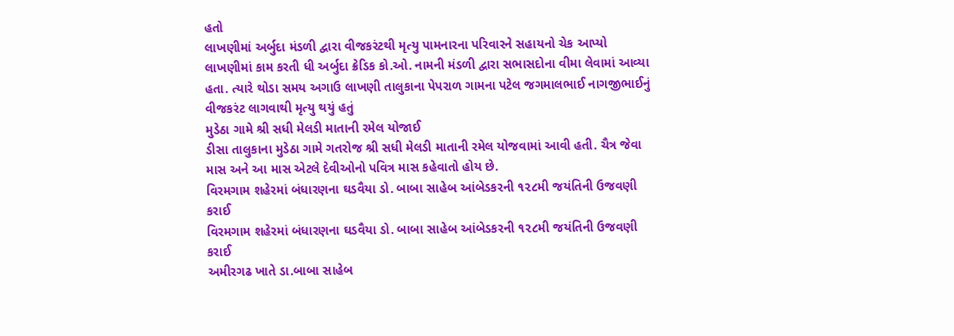હતો
લાખણીમાં અર્બુદા મંડળી દ્વારા વીજકરંટથી મૃત્યુ પામનારના પરિવારને સહાયનો ચેક આપ્યો
લાખણીમાં કામ કરતી ધી અર્બુદા ક્રેડિક કો.ઓ. નામની મંડળી દ્વારા સભાસદોના વીમા લેવામાં આવ્યા હતા. ત્યારે થોડા સમય અગાઉ લાખણી તાલુકાના પેપરાળ ગામના પટેલ જગમાલભાઈ નાગજીભાઈનું વીજકરંટ લાગવાથી મૃત્યુ થયું હતું
મુડેઠા ગામે શ્રી સધી મેલડી માતાની રમેલ યોજાઈ
ડીસા તાલુકાના મુડેઠા ગામે ગતરોજ શ્રી સધી મેલડી માતાની રમેલ યોજવામાં આવી હતી. ચૈત્ર જેવા માસ અને આ માસ એટલે દેવીઓનો પવિત્ર માસ કહેવાતો હોય છે.
વિરમગામ શહેરમાં બંધારણના ઘડવૈયા ડો. બાબા સાહેબ આંબેડકરની ૧૨૮મી જયંતિની ઉજવણી કરાઈ
વિરમગામ શહેરમાં બંધારણના ઘડવૈયા ડો. બાબા સાહેબ આંબેડકરની ૧૨૮મી જયંતિની ઉજવણી કરાઈ
અમીરગઢ ખાતે ડા.બાબા સાહેબ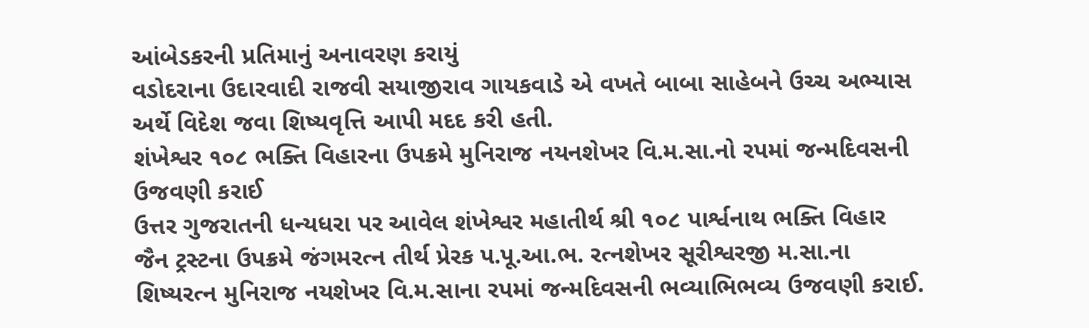આંબેડકરની પ્રતિમાનું અનાવરણ કરાયું
વડોદરાના ઉદારવાદી રાજવી સયાજીરાવ ગાયકવાડે એ વખતે બાબા સાહેબને ઉચ્ચ અભ્યાસ અર્થે વિદેશ જવા શિષ્યવૃત્તિ આપી મદદ કરી હતી.
શંખેશ્વર ૧૦૮ ભક્તિ વિહારના ઉપક્રમે મુનિરાજ નયનશેખર વિ.મ.સા.નો રપમાં જન્મદિવસની ઉજવણી કરાઈ
ઉત્તર ગુજરાતની ધન્યધરા પર આવેલ શંખેશ્વર મહાતીર્થ શ્રી ૧૦૮ પાર્શ્વનાથ ભક્તિ વિહાર જૈન ટ્રસ્ટના ઉપક્રમે જંગમરત્ન તીર્થ પ્રેરક પ.પૂ.આ.ભ. રત્નશેખર સૂરીશ્વરજી મ.સા.ના શિષ્યરત્ન મુનિરાજ નયશેખર વિ.મ.સાના રપમાં જન્મદિવસની ભવ્યાભિભવ્ય ઉજવણી કરાઈ.